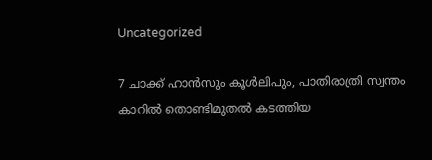Uncategorized

7 ചാക്ക് ഹാന്‍സും കൂള്‍ലിപും, പാതിരാത്രി സ്വന്തം കാറിൽ തൊണ്ടിമുതൽ കടത്തിയ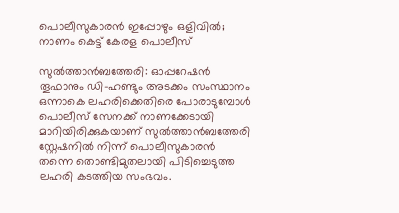പൊലീസുകാരൻ ഇപ്പോഴും ഒളിവിൽ; നാണം കെട്ട് കേരള പൊലീസ്

സുല്‍ത്താന്‍ബത്തേരി: ഓപ്പറേഷന്‍ തൂഫാനും ഡി-ഹണ്ടും അടക്കം സംസ്ഥാനം ഒന്നാകെ ലഹരിക്കെതിരെ പോരാടുമ്പോള്‍ പൊലീസ് സേനക്ക് നാണക്കേടായി മാറിയിരിക്കുകയാണ് സുല്‍ത്താന്‍ബത്തേരി സ്റ്റേഷനില്‍ നിന്ന് പൊലീസുകാരന്‍ തന്നെ തൊണ്ടിമുതലായി പിടിച്ചെടുത്ത ലഹരി കടത്തിയ സംഭവം.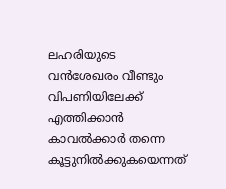ലഹരിയുടെ വന്‍ശേഖരം വീണ്ടും വിപണിയിലേക്ക് എത്തിക്കാന്‍ കാവല്‍ക്കാര്‍ തന്നെ കൂട്ടുനില്‍ക്കുകയെന്നത്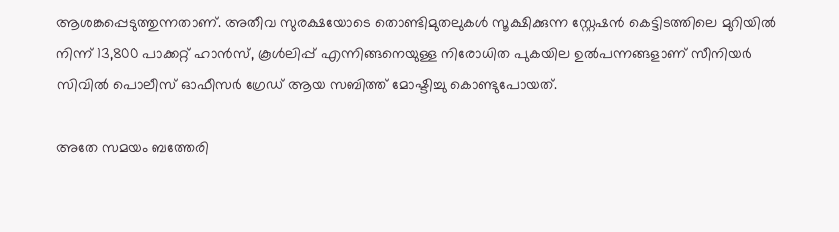ആശങ്കപ്പെടുത്തുന്നതാണ്. അതീവ സുരക്ഷയോടെ തൊണ്ടിമുതലുകള്‍ സൂക്ഷിക്കുന്ന സ്റ്റേഷന്‍ കെട്ടിടത്തിലെ മുറിയില്‍ നിന്ന് 13,800 പാക്കറ്റ് ഹാന്‍സ്, കൂള്‍ലിപ്പ് എന്നിങ്ങനെയുള്ള നിരോധിത പുകയില ഉല്‍പന്നങ്ങളാണ് സീനിയര്‍ സിവില്‍ പൊലീസ് ഓഫീസര്‍ ഗ്രേഡ് ആയ സബിത്ത് മോഷ്ടിച്ചു കൊണ്ടുപോയത്.

അതേ സമയം ബത്തേരി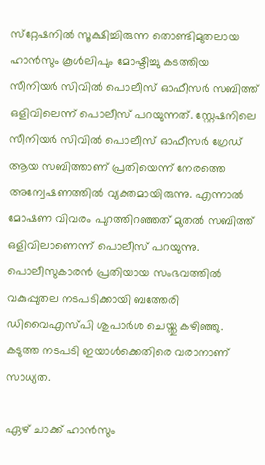സ്‌റ്റേഷനില്‍ സൂക്ഷിച്ചിരുന്ന തൊണ്ടിമുതലായ ഹാന്‍സും കൂള്‍ലിപും മോഷ്ടിച്ചു കടത്തിയ സീനിയര്‍ സിവില്‍ പൊലീസ് ഓഫീസര്‍ സബിത്ത് ഒളിവിലെന്ന് പൊലീസ് പറയുന്നത്. സ്റ്റേഷനിലെ സീനിയര്‍ സിവില്‍ പൊലീസ് ഓഫീസര്‍ ഗ്രേഡ് ആയ സബിത്താണ് പ്രതിയെന്ന് നേരത്തെ അന്വേഷണത്തില്‍ വ്യക്തമായിരുന്നു. എന്നാല്‍ മോഷണ വിവരം പുറത്തിറഞ്ഞത് മുതല്‍ സബിത്ത് ഒളിവിലാണെന്ന് പൊലീസ് പറയുന്നു. പൊലീസുകാരന്‍ പ്രതിയായ സംഭവത്തില്‍ വകുപ്പുതല നടപടിക്കായി ബത്തേരി ഡിവൈഎസ്പി ശുപാര്‍ശ ചെയ്തു കഴിഞ്ഞു. കടുത്ത നടപടി ഇയാള്‍ക്കെതിരെ വരാനാണ് സാധ്യത.

ഏഴ് ചാക്ക് ഹാന്‍സും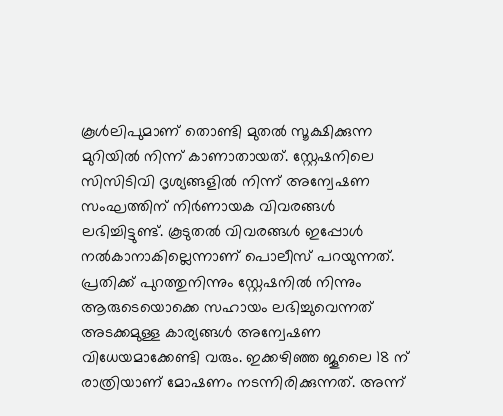കൂള്‍ലിപുമാണ് തൊണ്ടി മുതല്‍ സൂക്ഷിക്കുന്ന മുറിയില്‍ നിന്ന് കാണാതായത്. സ്റ്റേഷനിലെ സിസിടിവി ദൃശ്യങ്ങളില്‍ നിന്ന് അന്വേഷണ സംഘത്തിന് നിര്‍ണായക വിവരങ്ങള്‍ ലഭിച്ചിട്ടുണ്ട്. കൂടുതല്‍ വിവരങ്ങള്‍ ഇപ്പോള്‍ നല്‍കാനാകില്ലെന്നാണ് പൊലീസ് പറയുന്നത്. പ്രതിക്ക് പുറത്തുനിന്നും സ്റ്റേഷനില്‍ നിന്നും ആരുടെയൊക്കെ സഹായം ലഭിച്ചുവെന്നത് അടക്കമുള്ള കാര്യങ്ങള്‍ അന്വേഷണ വിധേയമാക്കേണ്ടി വരും. ഇക്കഴിഞ്ഞ ജൂലൈ 18 ന് രാത്രിയാണ് മോഷണം നടന്നിരിക്കുന്നത്. അന്ന്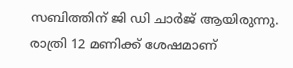സബിത്തിന് ജി ഡി ചാര്‍ജ് ആയിരുന്നു. രാത്രി 12 മണിക്ക് ശേഷമാണ്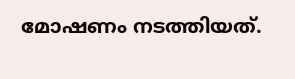മോഷണം നടത്തിയത്.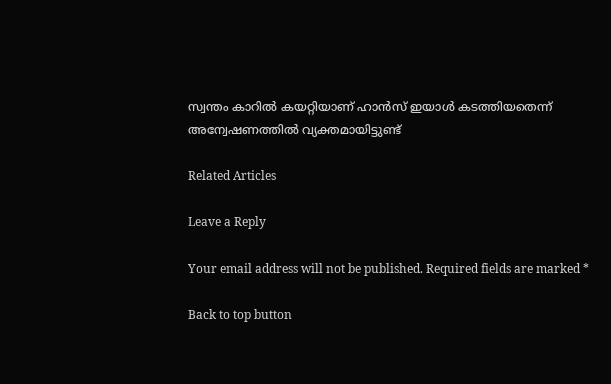സ്വന്തം കാറില്‍ കയറ്റിയാണ് ഹാന്‍സ് ഇയാള്‍ കടത്തിയതെന്ന് അന്വേഷണത്തില്‍ വ്യക്തമായിട്ടുണ്ട്

Related Articles

Leave a Reply

Your email address will not be published. Required fields are marked *

Back to top button